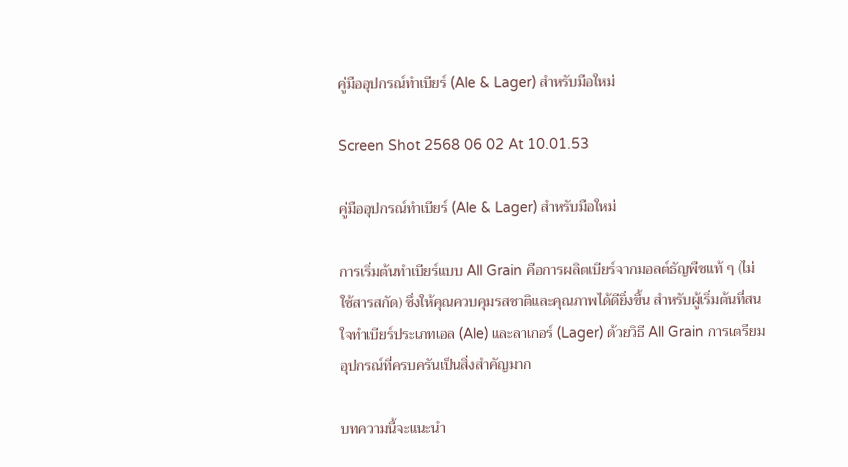คู่มืออุปกรณ์ทำเบียร์ (Ale & Lager) สำหรับมือใหม่

Screen Shot 2568 06 02 At 10.01.53

คู่มืออุปกรณ์ทำเบียร์ (Ale & Lager) สำหรับมือใหม่

การเริ่มต้นทำเบียร์แบบ All Grain คือการผลิตเบียร์จากมอลต์ธัญพืชแท้ ๆ (ไม่ใช้สารสกัด) ซึ่งให้คุณควบคุมรสชาติและคุณภาพได้ดียิ่งขึ้น สำหรับผู้เริ่มต้นที่สนใจทำเบียร์ประเภทเอล (Ale) และลาเกอร์ (Lager) ด้วยวิธี All Grain การเตรียมอุปกรณ์ที่ครบครันเป็นสิ่งสำคัญมาก

บทความนี้จะแนะนำ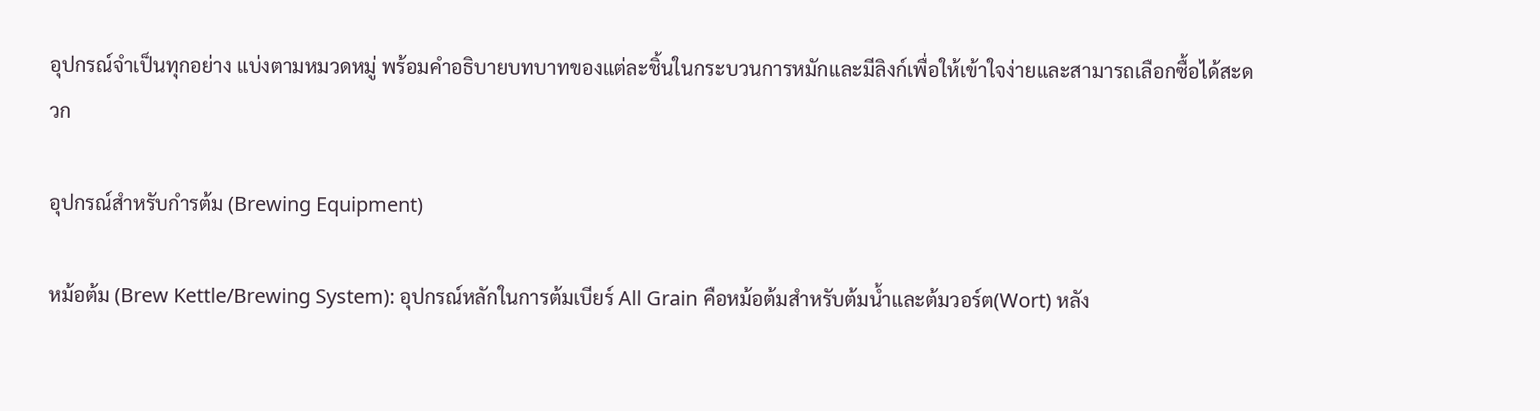อุปกรณ์จำเป็นทุกอย่าง แบ่งตามหมวดหมู่ พร้อมคำอธิบายบทบาทของแต่ละชิ้นในกระบวนการหมักและมีลิงก์เพื่อให้เข้าใจง่ายและสามารถเลือกซื้อได้สะดวก

อุปกรณ์สำหรับกำรต้ม (Brewing Equipment)

หม้อต้ม (Brew Kettle/Brewing System): อุปกรณ์หลักในการต้มเบียร์ All Grain คือหม้อต้มสำหรับต้มน้ำและต้มวอร์ต(Wort) หลัง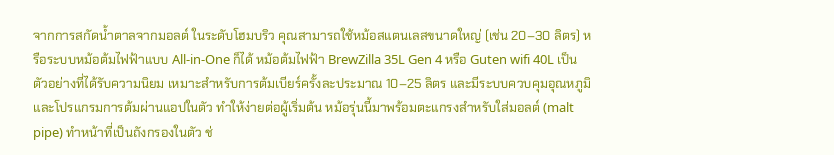จากการสกัดน้ำตาลจากมอลต์ ในระดับโฮมบริว คุณสามารถใช้หม้อสแตนเลสขนาดใหญ่ (เช่น 20–30 ลิตร) หรือระบบหม้อต้มไฟฟ้าแบบ All-in-One ก็ได้ หม้อต้มไฟฟ้า BrewZilla 35L Gen 4 หรือ Guten wifi 40L เป็นตัวอย่างที่ได้รับความนิยม เหมาะสำหรับการต้มเบียร์ครั้งละประมาณ 10–25 ลิตร และมีระบบควบคุมอุณหภูมิและโปรแกรมการต้มผ่านแอปในตัว ทำให้ง่ายต่อผู้เริ่มต้น หม้อรุ่นนี้มาพร้อมตะแกรงสำหรับใส่มอลต์ (malt pipe) ทำหน้าที่เป็นถังกรองในตัว ช่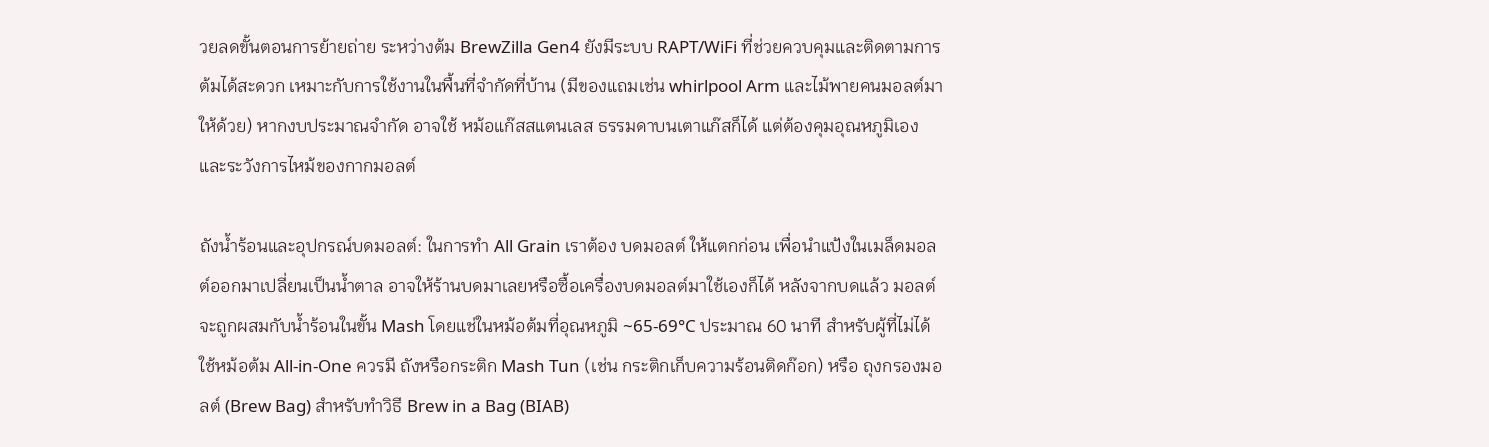วยลดขั้นตอนการย้ายถ่าย ระหว่างต้ม BrewZilla Gen4 ยังมีระบบ RAPT/WiFi ที่ช่วยควบคุมและติดตามการต้มได้สะดวก เหมาะกับการใช้งานในพื้นที่จำกัดที่บ้าน (มีของแถมเช่น whirlpool Arm และไม้พายคนมอลต์มาให้ด้วย) หากงบประมาณจำกัด อาจใช้ หม้อแก๊สสแตนเลส ธรรมดาบนเตาแก๊สก็ได้ แต่ต้องคุมอุณหภูมิเองและระวังการไหม้ของกากมอลต์

ถังน้ำร้อนและอุปกรณ์บดมอลต์: ในการทำ All Grain เราต้อง บดมอลต์ ให้แตกก่อน เพื่อนำแป้งในเมล็ดมอลต์ออกมาเปลี่ยนเป็นน้ำตาล อาจให้ร้านบดมาเลยหรือซื้อเครื่องบดมอลต์มาใช้เองก็ได้ หลังจากบดแล้ว มอลต์จะถูกผสมกับน้ำร้อนในขั้น Mash โดยแช่ในหม้อต้มที่อุณหภูมิ ~65-69°C ประมาณ 60 นาที สำหรับผู้ที่ไม่ได้ใช้หม้อต้ม All-in-One ควรมี ถังหรือกระติก Mash Tun (เช่น กระติกเก็บความร้อนติดก๊อก) หรือ ถุงกรองมอลต์ (Brew Bag) สำหรับทำวิธี Brew in a Bag (BIAB)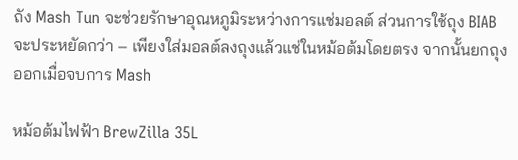ถัง Mash Tun จะช่วยรักษาอุณหภูมิระหว่างการแช่มอลต์ ส่วนการใช้ถุง BIAB จะประหยัดกว่า – เพียงใส่มอลต์ลงถุงแล้วแช่ในหม้อต้มโดยตรง จากนั้นยกถุงออกเมื่อจบการ Mash

หม้อต้มไฟฟ้า BrewZilla 35L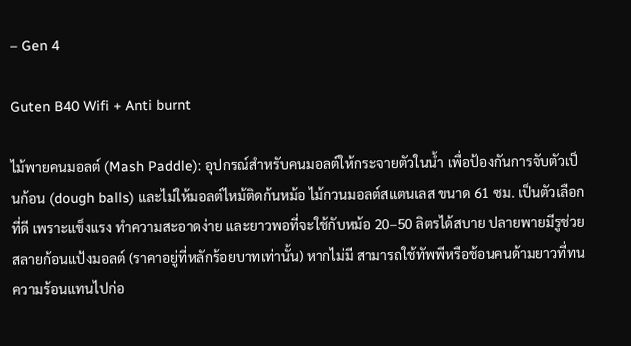– Gen 4

Guten B40 Wifi + Anti burnt

ไม้พายคนมอลต์ (Mash Paddle): อุปกรณ์สำหรับคนมอลต์ให้กระจายตัวในน้ำ เพื่อป้องกันการจับตัวเป็นก้อน (dough balls) และไม่ให้มอลต์ไหม้ติดก้นหม้อ ไม้กวนมอลต์สแตนเลส ขนาด 61 ซม. เป็นตัวเลือกที่ดี เพราะแข็งแรง ทำความสะอาดง่าย และยาวพอที่จะใช้กับหม้อ 20–50 ลิตรได้สบาย ปลายพายมีรูช่วยสลายก้อนแป้งมอลต์ (ราคาอยู่ที่หลักร้อยบาทเท่านั้น) หากไม่มี สามารถใช้ทัพพีหรือช้อนคนด้ามยาวที่ทนความร้อนแทนไปก่อ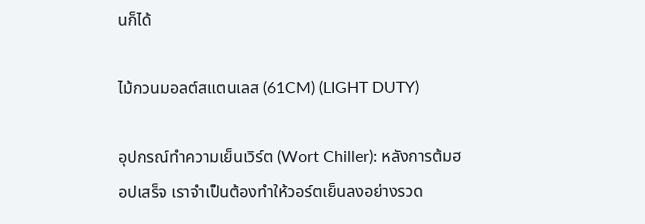นก็ได้

ไม้กวนมอลต์สแตนเลส (61CM) (LIGHT DUTY)

อุปกรณ์ทำความเย็นเวิร์ต (Wort Chiller): หลังการต้มฮอปเสร็จ เราจำเป็นต้องทำให้วอร์ตเย็นลงอย่างรวด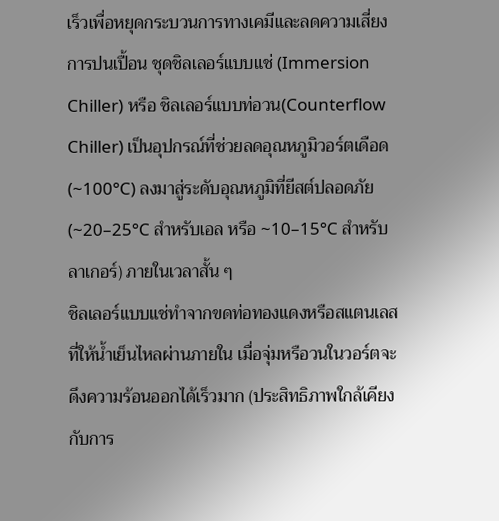เร็วเพื่อหยุดกระบวนการทางเคมีและลดความเสี่ยงการปนเปื้อน ชุดชิลเลอร์แบบแช่ (Immersion Chiller) หรือ ชิลเลอร์แบบท่อวน(Counterflow Chiller) เป็นอุปกรณ์ที่ช่วยลดอุณหภูมิวอร์ตเดือด (~100°C) ลงมาสู่ระดับอุณหภูมิที่ยีสต์ปลอดภัย (~20–25°C สำหรับเอล หรือ ~10–15°C สำหรับลาเกอร์) ภายในเวลาสั้น ๆ
ชิลเลอร์แบบแช่ทำจากขดท่อทองแดงหรือสแตนเลสที่ให้น้ำเย็นไหลผ่านภายใน เมื่อจุ่มหรือวนในวอร์ตจะดึงความร้อนออกได้เร็วมาก (ประสิทธิภาพใกล้เคียงกับการ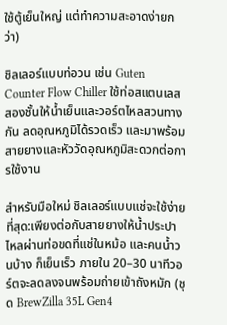ใช้ตู้เย็นใหญ่ แต่ทำความสะอาดง่ายกว่า)

ชิลเลอร์แบบท่อวน เช่น Guten Counter Flow Chiller ใช้ท่อสแตนเลสสองชั้นให้น้ำเย็นและวอร์ตไหลสวนทางกัน ลดอุณหภูมิได้รวดเร็ว และมาพร้อมสายยางและหัววัดอุณหภูมิสะดวกต่อการใช้งาน

สำหรับมือใหม่ ชิลเลอร์แบบแช่จะใช้ง่ายที่สุด:เพียงต่อกับสายยางให้น้ำประปาไหลผ่านท่อขดที่แช่ในหม้อ และคนน้ำวนบ้าง ก็เย็นเร็ว ภายใน 20–30 นาทีวอร์ตจะลดลงจนพร้อมถ่ายเข้าถังหมัก (ชุด BrewZilla 35L Gen4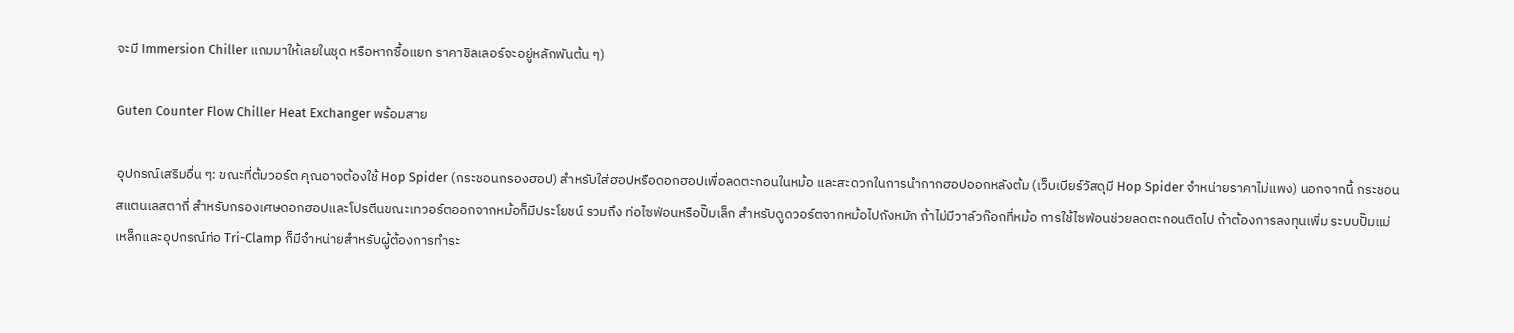จะมี Immersion Chiller แถมมาให้เลยในชุด หรือหากซื้อแยก ราคาชิลเลอร์จะอยู่หลักพันต้น ๆ)

Guten Counter Flow Chiller Heat Exchanger พร้อมสาย

อุปกรณ์เสริมอื่น ๆ: ขณะที่ต้มวอร์ต คุณอาจต้องใช้ Hop Spider (กระชอนกรองฮอป) สำหรับใส่ฮอปหรือดอกฮอปเพื่อลดตะกอนในหม้อ และสะดวกในการนำกากฮอปออกหลังต้ม (เว็บเบียร์วัสดุมี Hop Spider จำหน่ายราคาไม่แพง) นอกจากนี้ กระชอนสแตนเลสตาถี่ สำหรับกรองเศษดอกฮอปและโปรตีนขณะเทวอร์ตออกจากหม้อก็มีประโยชน์ รวมถึง ท่อไซฟ่อนหรือปั๊มเล็ก สำหรับดูดวอร์ตจากหม้อไปถังหมัก ถ้าไม่มีวาล์วก๊อกที่หม้อ การใช้ไซฟ่อนช่วยลดตะกอนติดไป ถ้าต้องการลงทุนเพิ่ม ระบบปั๊มแม่เหล็กและอุปกรณ์ท่อ Tri-Clamp ก็มีจำหน่ายสำหรับผู้ต้องการทำระ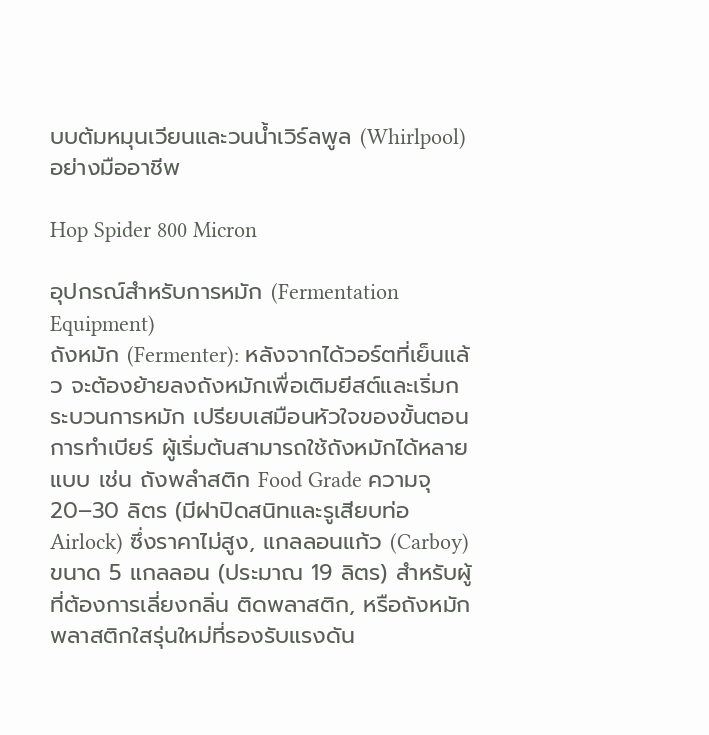บบต้มหมุนเวียนและวนน้ำเวิร์ลพูล (Whirlpool) อย่างมืออาชีพ

Hop Spider 800 Micron

อุปกรณ์สำหรับการหมัก (Fermentation Equipment)
ถังหมัก (Fermenter): หลังจากได้วอร์ตที่เย็นแล้ว จะต้องย้ายลงถังหมักเพื่อเติมยีสต์และเริ่มกระบวนการหมัก เปรียบเสมือนหัวใจของขั้นตอนการทำเบียร์ ผู้เริ่มต้นสามารถใช้ถังหมักได้หลายแบบ เช่น ถังพลำสติก Food Grade ความจุ 20–30 ลิตร (มีฝาปิดสนิทและรูเสียบท่อ Airlock) ซึ่งราคาไม่สูง, แกลลอนแก้ว (Carboy) ขนาด 5 แกลลอน (ประมาณ 19 ลิตร) สำหรับผู้ที่ต้องการเลี่ยงกลิ่น ติดพลาสติก, หรือถังหมักพลาสติกใสรุ่นใหม่ที่รองรับแรงดัน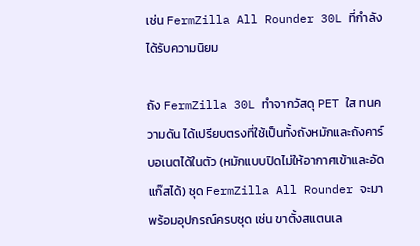เช่น FermZilla All Rounder 30L ที่กำลังได้รับความนิยม

ถัง FermZilla 30L ทำจากวัสดุ PET ใส ทนความดัน ได้เปรียบตรงที่ใช้เป็นทั้งถังหมักและถังคาร์บอเนตได้ในตัว (หมักแบบปิดไม่ให้อากาศเข้าและอัดแก๊สได้) ชุด FermZilla All Rounder จะมาพร้อมอุปกรณ์ครบชุด เช่น ขาตั้งสแตนเล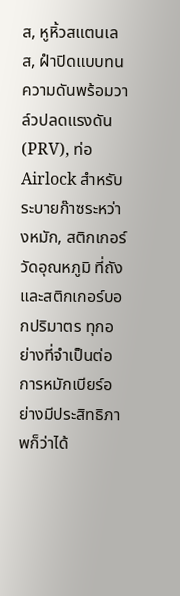ส, หูหิ้วสแตนเลส, ฝำปิดแบบทนความดันพร้อมวาล์วปลดแรงดัน (PRV), ท่อ Airlock สำหรับระบายก๊าซระหว่างหมัก, สติกเกอร์วัดอุณหภูมิ ที่ถัง และสติกเกอร์บอกปริมาตร ทุกอย่างที่จำเป็นต่อการหมักเบียร์อย่างมีประสิทธิภาพก็ว่าได้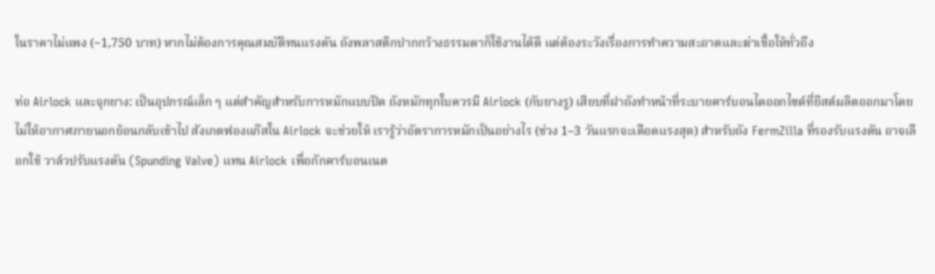ในราคาไม่แพง (~1,750 บาท) หากไม่ต้องการคุณสมบัติทนแรงดัน ถังพลาสติกปากกว้างธรรมดาก็ใช้งานได้ดี แต่ต้องระวังเรื่องการทำความสะอาดและฆ่าเชื้อให้ทั่วถึง

ท่อ Airlock และจุกยาง: เป็นอุปกรณ์เล็ก ๆ แต่สำคัญสำหรับการหมักแบบปิด ถังหมักทุกใบควรมี Airlock (กับยางรู) เสียบที่ฝาถังทำหน้าที่ระบายคาร์บอนไดออกไซด์ที่ยีสต์ผลิตออกมาโดยไม่ให้อากาศภายนอกย้อนกลับเข้าไป สังเกตฟองแก๊สใน Airlock จะช่วยให้ เรารู้ว่าอัตราการหมักเป็นอย่างไร (ช่วง 1–3 วันแรกจะเดือดแรงสุด) สำหรับถัง FermZilla ที่รองรับแรงดัน อาจเลือกใช้ วาล์วปรับแรงดัน (Spunding Valve) แทน Airlock เพื่อกักคาร์บอนเนต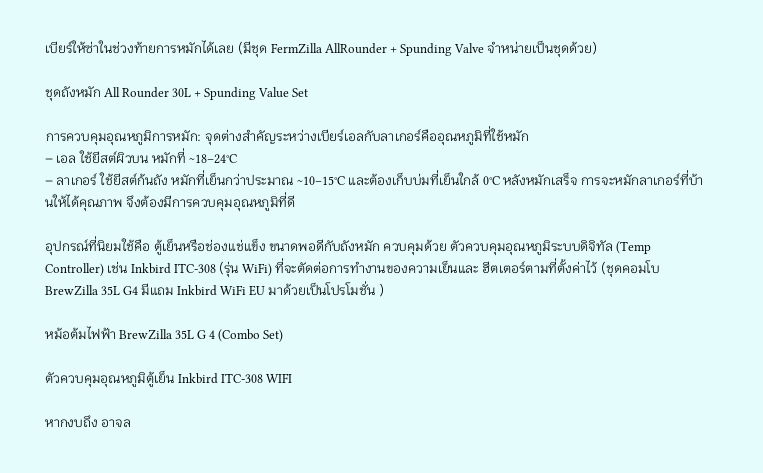เบียร์ให้ซ่าในช่วงท้ายการหมักได้เลย (มีชุด FermZilla AllRounder + Spunding Valve จำหน่ายเป็นชุดด้วย)

ชุดถังหมัก All Rounder 30L + Spunding Value Set

การควบคุมอุณหภูมิการหมัก: จุดต่างสำคัญระหว่างเบียร์เอลกับลาเกอร์คืออุณหภูมิที่ใช้หมัก
– เอล ใช้ยีสต์ผิวบน หมักที่ ~18–24°C
– ลาเกอร์ ใช้ยีสต์ก้นถัง หมักที่เย็นกว่าประมาณ ~10–15°C และต้องเก็บบ่มที่เย็นใกล้ 0°C หลังหมักเสร็จ การจะหมักลาเกอร์ที่บ้านให้ได้คุณภาพ จึงต้องมีการควบคุมอุณหภูมิที่ดี

อุปกรณ์ที่นิยมใช้คือ ตู้เย็นหรือช่องแช่แข็ง ขนาดพอดีกับถังหมัก ควบคุมด้วย ตัวควบคุมอุณหภูมิระบบดิจิทัล (Temp Controller) เช่น Inkbird ITC-308 (รุ่น WiFi) ที่จะตัดต่อการทำงานของความเย็นและ ฮีตเตอร์ตามที่ตั้งค่าไว้ (ชุดคอมโบ BrewZilla 35L G4 มีแถม Inkbird WiFi EU มาด้วยเป็นโปรโมชั่น )

หม้อต้มไฟฟ้า BrewZilla 35L G 4 (Combo Set)

ตัวควบคุมอุณหภูมิตู้เย็น Inkbird ITC-308 WIFI

หากงบถึง อาจล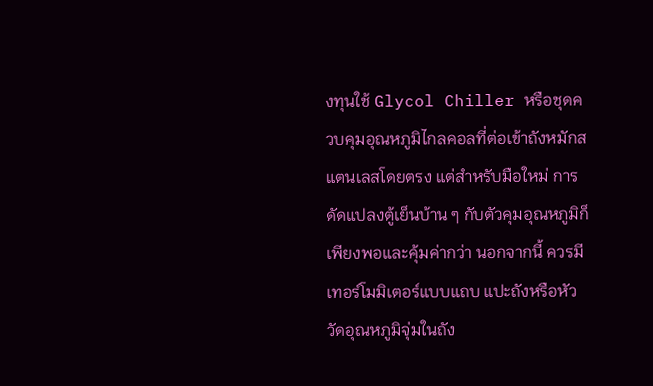งทุนใช้ Glycol Chiller หรือชุดควบคุมอุณหภูมิไกลคอลที่ต่อเข้าถังหมักสแตนเลสโดยตรง แต่สำหรับมือใหม่ การดัดแปลงตู้เย็นบ้าน ๆ กับตัวคุมอุณหภูมิก็เพียงพอและคุ้มค่ากว่า นอกจากนี้ ควรมี เทอร์โมมิเตอร์แบบแถบ แปะถังหรือหัววัดอุณหภูมิจุ่มในถัง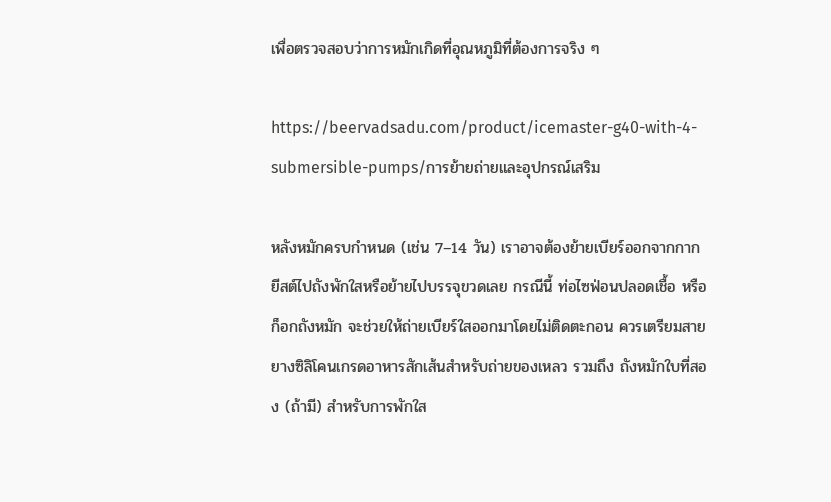เพื่อตรวจสอบว่าการหมักเกิดที่อุณหภูมิที่ต้องการจริง ๆ

https://beervadsadu.com/product/icemaster-g40-with-4-submersible-pumps/การย้ายถ่ายและอุปกรณ์เสริม

หลังหมักครบกำหนด (เช่น 7–14 วัน) เราอาจต้องย้ายเบียร์ออกจากกากยีสต์ไปถังพักใสหรือย้ายไปบรรจุขวดเลย กรณีนี้ ท่อไซฟ่อนปลอดเชื้อ หรือ ก็อกถังหมัก จะช่วยให้ถ่ายเบียร์ใสออกมาโดยไม่ติดตะกอน ควรเตรียมสายยางซิลิโคนเกรดอาหารสักเส้นสำหรับถ่ายของเหลว รวมถึง ถังหมักใบที่สอง (ถ้ามี) สำหรับการพักใส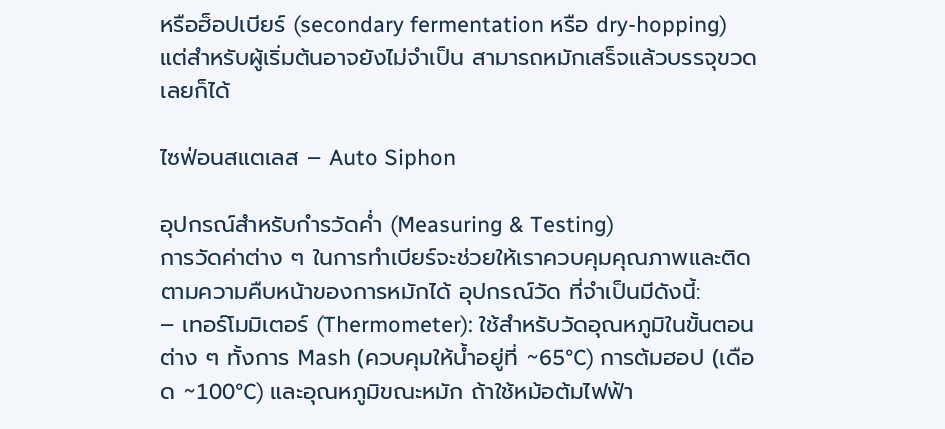หรือฮ็อปเบียร์ (secondary fermentation หรือ dry-hopping) แต่สำหรับผู้เริ่มต้นอาจยังไม่จำเป็น สามารถหมักเสร็จแล้วบรรจุขวดเลยก็ได้

ไซฟ่อนสแตเลส – Auto Siphon

อุปกรณ์สำหรับกำรวัดค่ำ (Measuring & Testing)
การวัดค่าต่าง ๆ ในการทำเบียร์จะช่วยให้เราควบคุมคุณภาพและติดตามความคืบหน้าของการหมักได้ อุปกรณ์วัด ที่จำเป็นมีดังนี้:
– เทอร์โมมิเตอร์ (Thermometer): ใช้สำหรับวัดอุณหภูมิในขั้นตอนต่าง ๆ ทั้งการ Mash (ควบคุมให้น้ำอยู่ที่ ~65°C) การต้มฮอป (เดือด ~100°C) และอุณหภูมิขณะหมัก ถ้าใช้หม้อต้มไฟฟ้า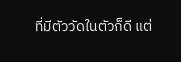ที่มีตัววัดในตัวก็ดี แต่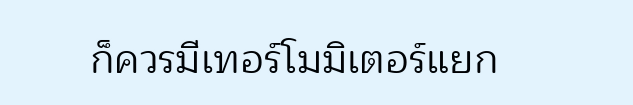ก็ควรมีเทอร์โมมิเตอร์แยก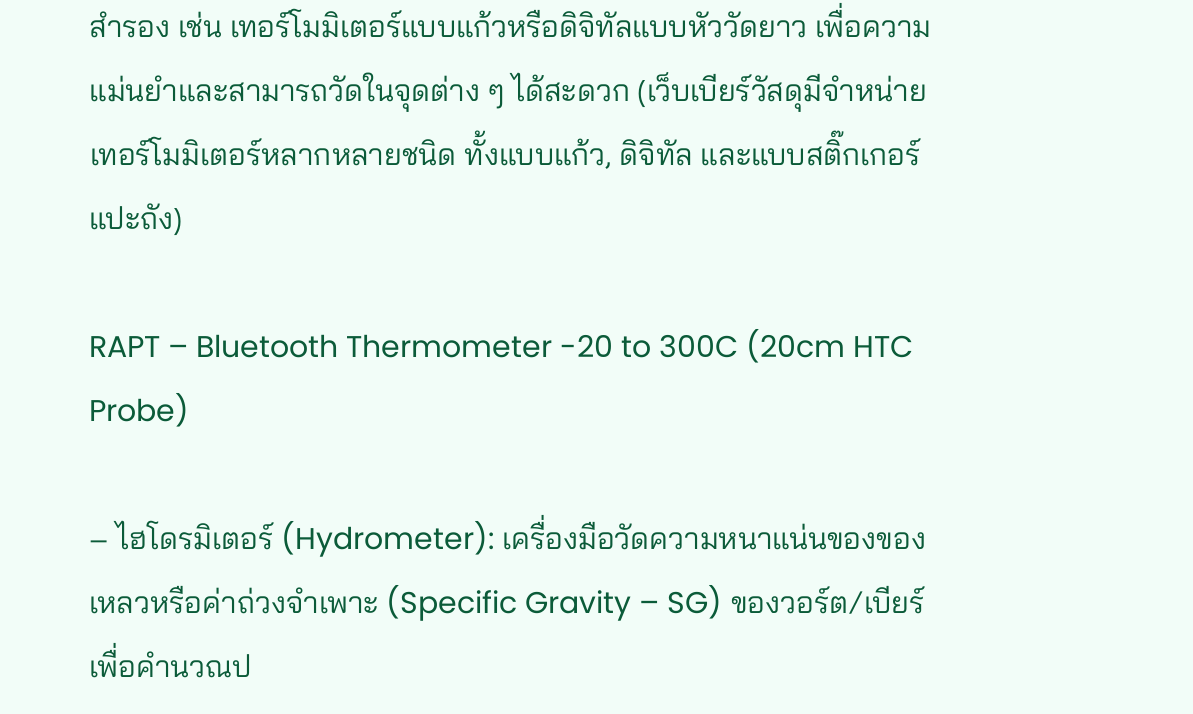สำรอง เช่น เทอร์โมมิเตอร์แบบแก้วหรือดิจิทัลแบบหัววัดยาว เพื่อความแม่นยำและสามารถวัดในจุดต่าง ๆ ได้สะดวก (เว็บเบียร์วัสดุมีจำหน่ายเทอร์โมมิเตอร์หลากหลายชนิด ทั้งแบบแก้ว, ดิจิทัล และแบบสติ๊กเกอร์แปะถัง)

RAPT – Bluetooth Thermometer -20 to 300C (20cm HTC Probe)

– ไฮโดรมิเตอร์ (Hydrometer): เครื่องมือวัดความหนาแน่นของของเหลวหรือค่าถ่วงจำเพาะ (Specific Gravity – SG) ของวอร์ต/เบียร์ เพื่อคำนวณป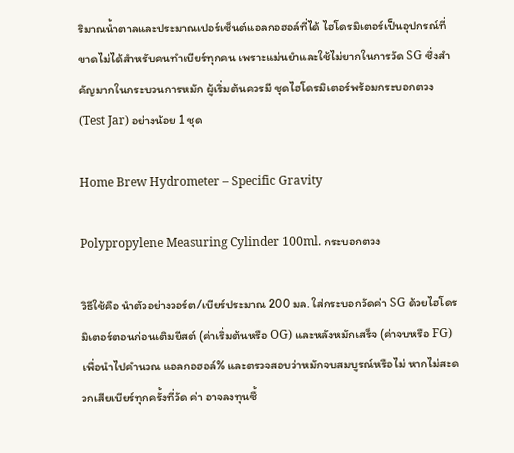ริมาณน้ำตาลและประมาณเปอร์เซ็นต์แอลกอฮอล์ที่ได้ ไฮโดรมิเตอร์เป็นอุปกรณ์ที่ ขาดไม่ได้สำหรับคนทำเบียร์ทุกคน เพราะแม่นยำและใช้ไม่ยากในการวัด SG ซึ่งสำคัญมากในกระบวนการหมัก ผู้เริ่มต้นควรมี ชุดไฮโดรมิเตอร์พร้อมกระบอกตวง (Test Jar) อย่างน้อย 1 ชุด

Home Brew Hydrometer – Specific Gravity

Polypropylene Measuring Cylinder 100ml. กระบอกตวง

วิธีใช้คือ นำตัวอย่างวอร์ต/เบียร์ประมาณ 200 มล. ใส่กระบอกวัดค่า SG ด้วยไฮโดรมิเตอร์ตอนก่อนเติมยีสต์ (ค่าเริ่มต้นหรือ OG) และหลังหมักเสร็จ (ค่าจบหรือ FG) เพื่อนำไปคำนวณ แอลกอฮอล์% และตรวจสอบว่าหมักจบสมบูรณ์หรือไม่ หากไม่สะดวกเสียเบียร์ทุกครั้งที่วัด ค่า อาจลงทุนซื้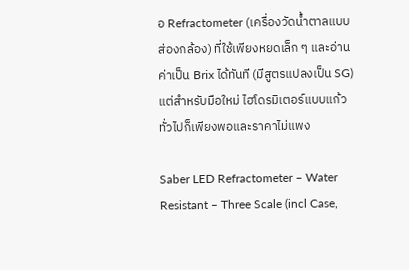อ Refractometer (เครื่องวัดน้ำตาลแบบส่องกล้อง) ที่ใช้เพียงหยดเล็ก ๆ และอ่านค่าเป็น Brix ได้ทันที (มีสูตรแปลงเป็น SG) แต่สำหรับมือใหม่ ไฮโดรมิเตอร์แบบแก้วทั่วไปก็เพียงพอและราคาไม่แพง

Saber LED Refractometer – Water Resistant – Three Scale (incl Case,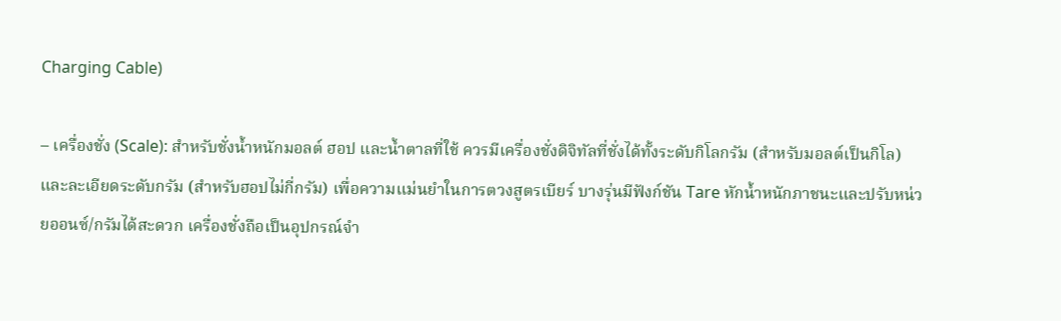Charging Cable)

– เครื่องชั่ง (Scale): สำหรับชั่งน้ำหนักมอลต์ ฮอป และน้ำตาลที่ใช้ ควรมีเครื่องชั่งดิจิทัลที่ชั่งได้ทั้งระดับกิโลกรัม (สำหรับมอลต์เป็นกิโล) และละเอียดระดับกรัม (สำหรับฮอปไม่กี่กรัม) เพื่อความแม่นยำในการตวงสูตรเบียร์ บางรุ่นมีฟังก์ชัน Tare หักน้ำหนักภาชนะและปรับหน่วยออนซ์/กรัมได้สะดวก เครื่องชั่งถือเป็นอุปกรณ์จำ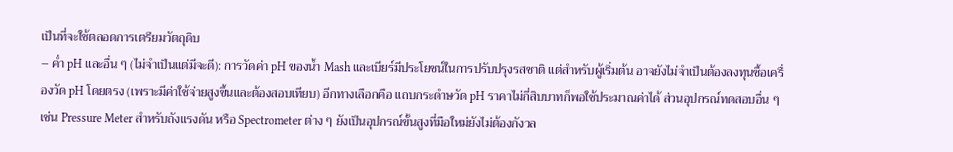เป็นที่จะใช้ตลอดการเตรียมวัตถุดิบ
– ค่ำ pH และอื่น ๆ (ไม่จำเป็นแต่มีจะดี): การวัดค่า pH ของน้ำ Mash และเบียร์มีประโยชน์ในการปรับปรุงรสชาติ แต่สำหรับผู้เริ่มต้น อาจยังไม่จำเป็นต้องลงทุนซื้อเครื่องวัด pH โดยตรง (เพราะมีค่าใช้จ่ายสูงขึ้นและต้องสอบเทียบ) อีกทางเลือกคือ แถบกระดำษวัด pH ราคาไม่กี่สิบบาทก็พอใช้ประมาณค่าได้ ส่วนอุปกรณ์ทดสอบอื่น ๆ เช่น Pressure Meter สำหรับถังแรงดัน หรือ Spectrometer ต่าง ๆ ยังเป็นอุปกรณ์ขั้นสูงที่มือใหม่ยังไม่ต้องกังวล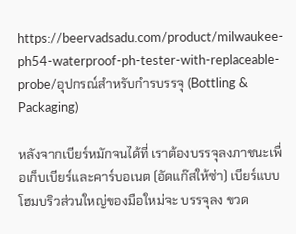https://beervadsadu.com/product/milwaukee-ph54-waterproof-ph-tester-with-replaceable-probe/อุปกรณ์สำหรับกำรบรรจุ (Bottling & Packaging)

หลังจากเบียร์หมักจนได้ที่ เราต้องบรรจุลงภาชนะเพื่อเก็บเบียร์และคาร์บอเนต (อัดแก๊สให้ซ่า) เบียร์แบบโฮมบริวส่วนใหญ่ของมือใหม่จะ บรรจุลง ขวด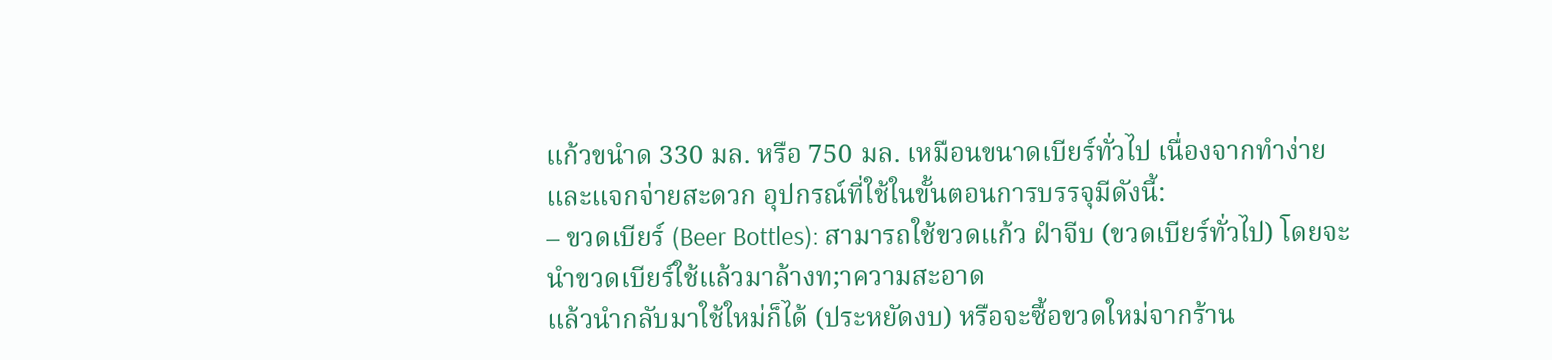แก้วขนำด 330 มล. หรือ 750 มล. เหมือนขนาดเบียร์ทั่วไป เนื่องจากทำง่ายและแจกจ่ายสะดวก อุปกรณ์ที่ใช้ในขั้นตอนการบรรจุมีดังนี้:
– ขวดเบียร์ (Beer Bottles): สามารถใช้ขวดแก้ว ฝำจีบ (ขวดเบียร์ทั่วไป) โดยจะนำขวดเบียร์ใช้แล้วมาล้างท;าความสะอาด
แล้วนำกลับมาใช้ใหม่ก็ได้ (ประหยัดงบ) หรือจะซื้อขวดใหม่จากร้าน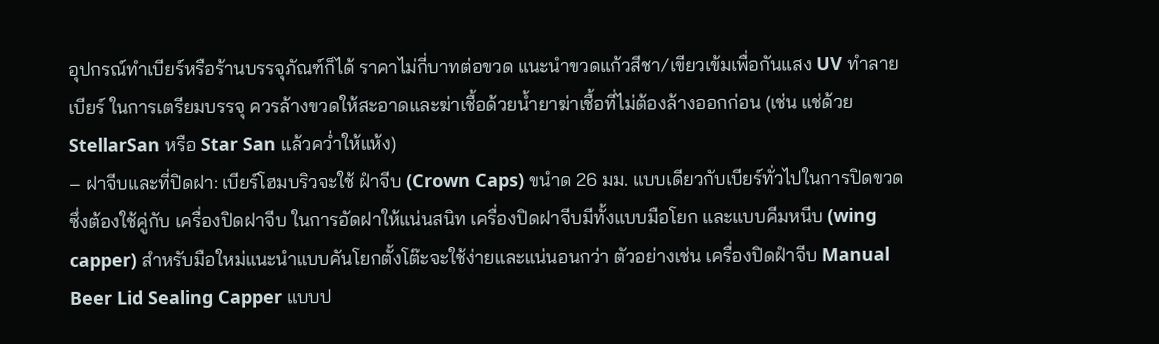อุปกรณ์ทำเบียร์หรือร้านบรรจุภัณฑ์ก็ได้ ราคาไม่กี่บาทต่อขวด แนะนำขวดแก้วสีชา/เขียวเข้มเพื่อกันแสง UV ทำลายเบียร์ ในการเตรียมบรรจุ ควรล้างขวดให้สะอาดและฆ่าเชื้อด้วยน้ำยาฆ่าเชื้อที่ไม่ต้องล้างออกก่อน (เช่น แช่ด้วย StellarSan หรือ Star San แล้วคว่ำให้แห้ง)
– ฝาจีบและที่ปิดฝา: เบียร์โฮมบริวจะใช้ ฝำจีบ (Crown Caps) ขนำด 26 มม. แบบเดียวกับเบียร์ทั่วไปในการปิดขวด ซึ่งต้องใช้คู่กับ เครื่องปิดฝาจีบ ในการอัดฝาให้แน่นสนิท เครื่องปิดฝาจีบมีทั้งแบบมือโยก และแบบคีมหนีบ (wing capper) สำหรับมือใหม่แนะนำแบบคันโยกตั้งโต๊ะจะใช้ง่ายและแน่นอนกว่า ตัวอย่างเช่น เครื่องปิดฝำจีบ Manual Beer Lid Sealing Capper แบบป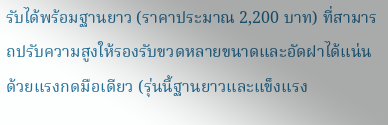รับได้พร้อมฐานยาว (ราคาประมาณ 2,200 บาท) ที่สามารถปรับความสูงให้รองรับขวดหลายขนาดและอัดฝาได้แน่นด้วยแรงกดมือเดียว (รุ่นนี้ฐานยาวและแข็งแรง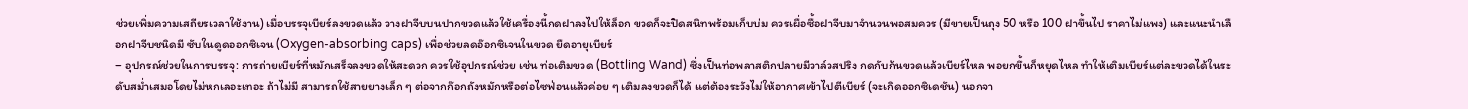ช่วยเพิ่มความเสถียรเวลาใช้งาน) เมื่อบรรจุเบียร์ลงขวดแล้ว วางฝาจีบบนปากขวดแล้วใช้เครื่องนี้กดฝาลงไปให้ล็อก ขวดก็จะปิดสนิทพร้อมเก็บบ่ม ควรเผื่อซื้อฝาจีบมาจำนวนพอสมควร (มีขายเป็นถุง 50 หรือ 100 ฝาขึ้นไป ราคาไม่แพง) และแนะนำเลือกฝาจีบชนิดมี ซับในดูดออกซิเจน (Oxygen-absorbing caps) เพื่อช่วยลดอ๊อกซิเจนในขวด ยืดอายุเบียร์
– อุปกรณ์ช่วยในการบรรจุ: การถ่ายเบียร์ที่หมักเสร็จลงขวดให้สะดวก ควรใช้อุปกรณ์ช่วย เช่น ท่อเติมขวด (Bottling Wand) ซึ่งเป็นท่อพลาสติกปลายมีวาล์วสปริง กดกับก้นขวดแล้วเบียร์ไหล พอยกขึ้นก็หยุดไหล ทำให้เติมเบียร์แต่ละขวดได้ในระดับสม่ำเสมอโดยไม่หกเลอะเทอะ ถ้าไม่มี สามารถใช้สายยางเล็ก ๆ ต่อจากก๊อกถังหมักหรือต่อไซฟ่อนแล้วค่อย ๆ เติมลงขวดก็ได้ แต่ต้องระวังไม่ให้อากาศเข้าไปตีเบียร์ (จะเกิดออกซิเดชัน) นอกจา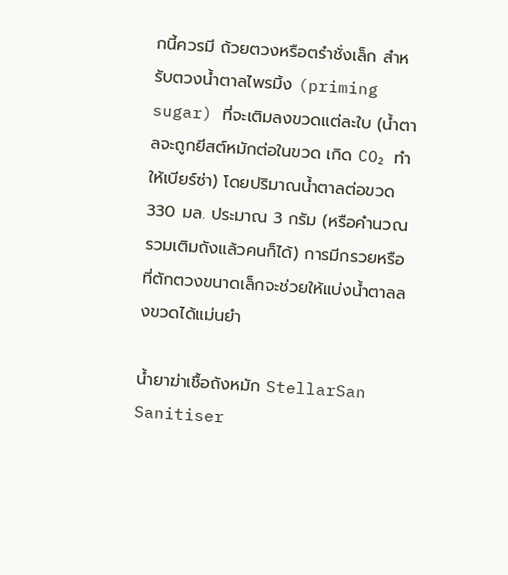กนี้ควรมี ถ้วยตวงหรือตรำชั่งเล็ก สำหรับตวงน้ำตาลไพรมิ้ง (priming sugar) ที่จะเติมลงขวดแต่ละใบ (น้ำตาลจะถูกยีสต์หมักต่อในขวด เกิด CO₂ ทำให้เบียร์ซ่า) โดยปริมาณน้ำตาลต่อขวด 330 มล. ประมาณ 3 กรัม (หรือคำนวณรวมเติมถังแล้วคนก็ได้) การมีกรวยหรือ ที่ตักตวงขนาดเล็กจะช่วยให้แบ่งน้ำตาลลงขวดได้แม่นยำ

น้ำยาฆ่าเชื้อถังหมัก StellarSan Sanitiser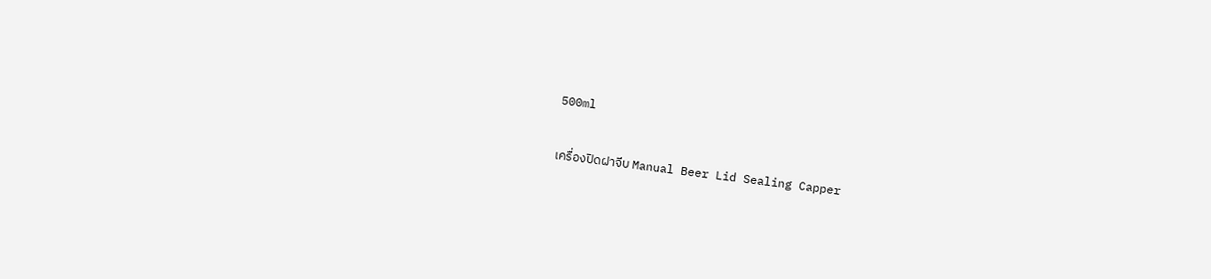500ml

เครื่องปิดฝาจีบ Manual Beer Lid Sealing Capper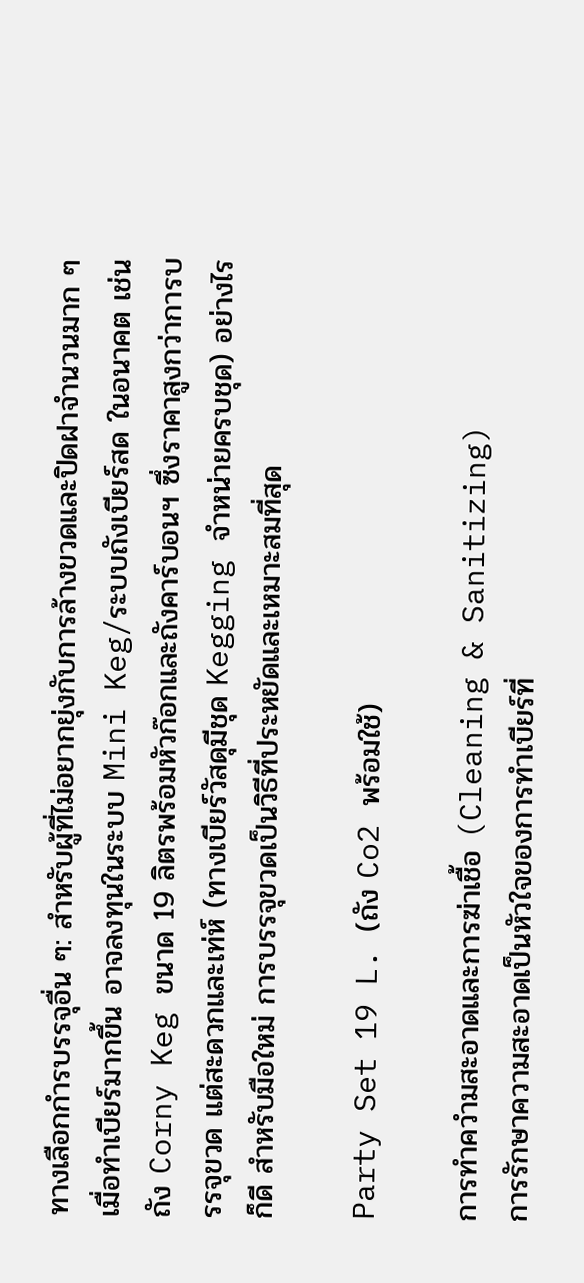ทางเลือกกำรบรรจุอื่น ๆ: สำหรับผู้ที่ไม่อยากยุ่งกับการล้างขวดและปิดฝาจำนวนมาก ๆ เมื่อทำเบียร์มากขึ้น อาจลงทุนในระบบ Mini Keg/ระบบถังเบียร์สด ในอนาคต เช่น ถัง Corny Keg ขนาด 19 ลิตรพร้อมหัวก๊อกและถังคาร์บอนฯ ซึ่งราคาสูงกว่าการบรรจุขวด แต่สะดวกและเท่ห์ (ทางเบียร์วัสดุมีชุด Kegging จำหน่ายครบชุด) อย่างไรก็ดี สำหรับมือใหม่ การบรรจุขวดเป็นวิธีที่ประหยัดและเหมาะสมที่สุด

Party Set 19 L. (ถัง Co2 พร้อมใช้)

การทำควำมสะอาดและการฆ่าเชื้อ (Cleaning & Sanitizing)
การรักษาความสะอาดเป็นหัวใจของการทำเบียร์ที่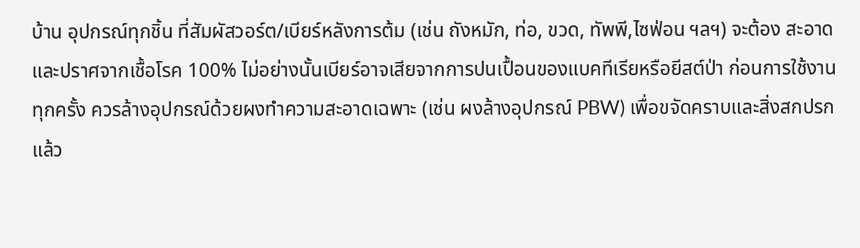บ้าน อุปกรณ์ทุกชิ้น ที่สัมผัสวอร์ต/เบียร์หลังการต้ม (เช่น ถังหมัก, ท่อ, ขวด, ทัพพี,ไซฟ่อน ฯลฯ) จะต้อง สะอาดและปราศจากเชื้อโรค 100% ไม่อย่างนั้นเบียร์อาจเสียจากการปนเปื้อนของแบคทีเรียหรือยีสต์ป่า ก่อนการใช้งาน ทุกครั้ง ควรล้างอุปกรณ์ด้วยผงทำความสะอาดเฉพาะ (เช่น ผงล้างอุปกรณ์ PBW) เพื่อขจัดคราบและสิ่งสกปรก แล้ว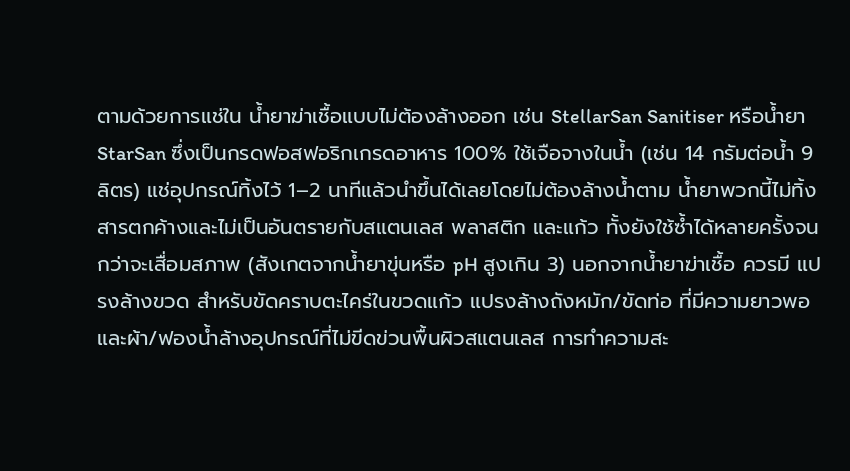ตามด้วยการแช่ใน น้ำยาฆ่าเชื้อแบบไม่ต้องล้างออก เช่น StellarSan Sanitiser หรือน้ำยา StarSan ซึ่งเป็นกรดฟอสฟอริกเกรดอาหาร 100% ใช้เจือจางในน้ำ (เช่น 14 กรัมต่อน้ำ 9 ลิตร) แช่อุปกรณ์ทิ้งไว้ 1–2 นาทีแล้วนำขึ้นได้เลยโดยไม่ต้องล้างน้ำตาม น้ำยาพวกนี้ไม่ทิ้งสารตกค้างและไม่เป็นอันตรายกับสแตนเลส พลาสติก และแก้ว ทั้งยังใช้ซ้ำได้หลายครั้งจนกว่าจะเสื่อมสภาพ (สังเกตจากน้ำยาขุ่นหรือ pH สูงเกิน 3) นอกจากน้ำยาฆ่าเชื้อ ควรมี แปรงล้างขวด สำหรับขัดคราบตะไคร่ในขวดแก้ว แปรงล้างถังหมัก/ขัดท่อ ที่มีความยาวพอ และผ้า/ฟองน้ำล้างอุปกรณ์ที่ไม่ขีดข่วนพื้นผิวสแตนเลส การทำความสะ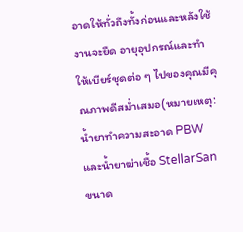อาดให้ทั่วถึงทั้งก่อนและหลังใช้งานจะยืด อายุอุปกรณ์และทำให้เบียร์ชุดต่อ ๆ ไปของคุณมีคุณภาพดีสม่ำเสมอ(หมายเหตุ: น้ำยาทำความสะอาด PBW และน้ำยาฆ่าเชื้อ StellarSan ขนาด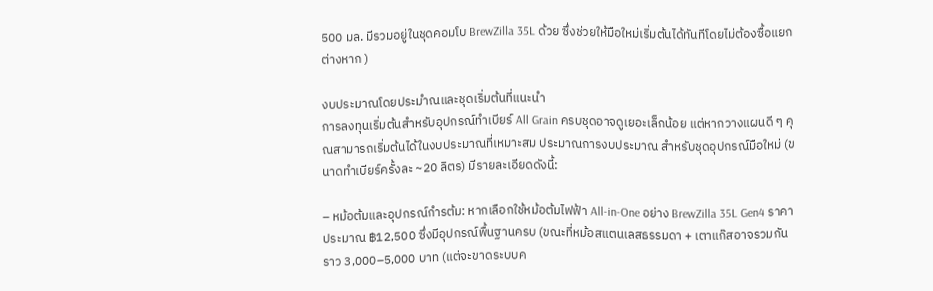500 มล. มีรวมอยู่ในชุดคอมโบ BrewZilla 35L ด้วย ซึ่งช่วยให้มือใหม่เริ่มต้นได้ทันทีโดยไม่ต้องซื้อแยกต่างหาก )

งบประมาณโดยประมำณและชุดเริ่มต้นที่แนะนำ
การลงทุนเริ่มต้นสำหรับอุปกรณ์ทำเบียร์ All Grain ครบชุดอาจดูเยอะเล็กน้อย แต่หากวางแผนดี ๆ คุณสามารถเริ่มต้นได้ในงบประมาณที่เหมาะสม ประมาณการงบประมาณ สำหรับชุดอุปกรณ์มือใหม่ (ขนาดทำเบียร์ครั้งละ ~20 ลิตร) มีรายละเอียดดังนี้:

– หม้อต้มและอุปกรณ์กำรต้ม: หากเลือกใช้หม้อต้มไฟฟ้า All-in-One อย่าง BrewZilla 35L Gen4 ราคาประมาณ ฿12,500 ซึ่งมีอุปกรณ์พื้นฐานครบ (ขณะที่หม้อสแตนเลสธรรมดา + เตาแก๊สอาจรวมกันราว 3,000–5,000 บาท (แต่จะขาดระบบค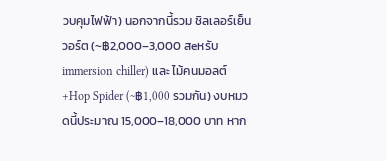วบคุมไฟฟ้า) นอกจากนี้รวม ชิลเลอร์เย็นวอร์ต (~฿2,000–3,000 สeหรับ immersion chiller) และ ไม้คนมอลต์+Hop Spider (~฿1,000 รวมกัน) งบหมวดนี้ประมาณ 15,000–18,000 บาท หาก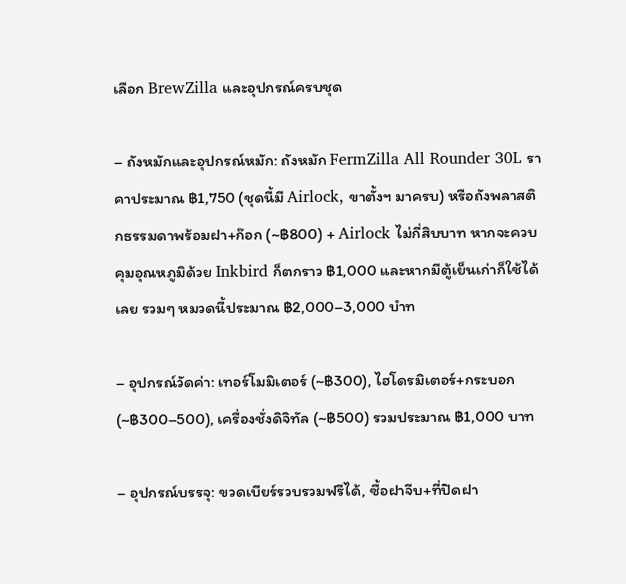เลือก BrewZilla และอุปกรณ์ครบชุด

– ถังหมักและอุปกรณ์หมัก: ถังหมัก FermZilla All Rounder 30L ราคาประมาณ ฿1,750 (ชุดนี้มี Airlock, ขาตั้งฯ มาครบ) หรือถังพลาสติกธรรมดาพร้อมฝา+ก๊อก (~฿800) + Airlock ไม่กี่สิบบาท หากจะควบคุมอุณหภูมิด้วย Inkbird ก็ตกราว ฿1,000 และหากมีตู้เย็นเก่าก็ใช้ได้เลย รวมๆ หมวดนี้ประมาณ ฿2,000–3,000 บำท

– อุปกรณ์วัดค่า: เทอร์โมมิเตอร์ (~฿300), ไฮโดรมิเตอร์+กระบอก (~฿300–500), เครื่องชั่งดิจิทัล (~฿500) รวมประมาณ ฿1,000 บาท

– อุปกรณ์บรรจุ: ขวดเบียร์รวบรวมฟรีได้, ซื้อฝาจีบ+ที่ปิดฝา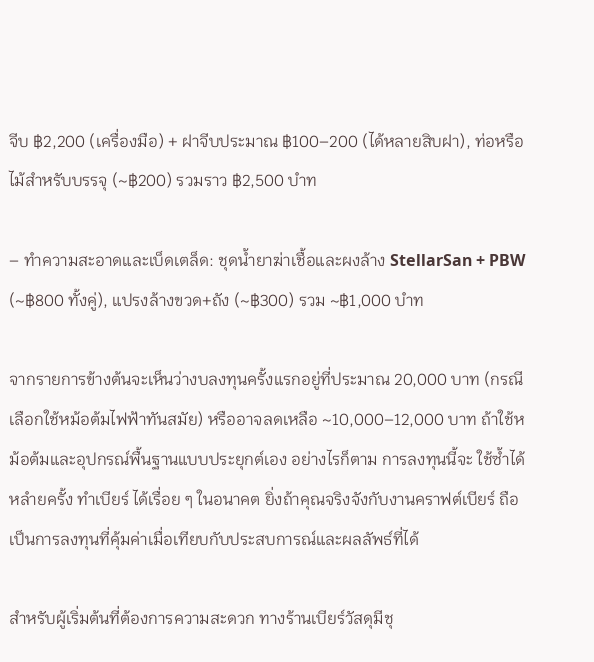จีบ ฿2,200 (เครื่องมือ) + ฝาจีบประมาณ ฿100–200 (ได้หลายสิบฝา), ท่อหรือไม้สำหรับบรรจุ (~฿200) รวมราว ฿2,500 บำท

– ทำความสะอาดและเบ็ดเตล็ด: ชุดน้ำยาฆ่าเชื้อและผงล้าง StellarSan + PBW (~฿800 ทั้งคู่), แปรงล้างขวด+ถัง (~฿300) รวม ~฿1,000 บำท

จากรายการข้างต้นจะเห็นว่างบลงทุนครั้งแรกอยู่ที่ประมาณ 20,000 บาท (กรณีเลือกใช้หม้อต้มไฟฟ้าทันสมัย) หรืออาจลดเหลือ ~10,000–12,000 บาท ถ้าใช้หม้อต้มและอุปกรณ์พื้นฐานแบบประยุกต์เอง อย่างไรก็ตาม การลงทุนนี้จะ ใช้ซ้ำได้หลำยครั้ง ทำเบียร์ ได้เรื่อย ๆ ในอนาคต ยิ่งถ้าคุณจริงจังกับงานคราฟต์เบียร์ ถือเป็นการลงทุนที่คุ้มค่าเมื่อเทียบกับประสบการณ์และผลลัพธ์ที่ได้

สำหรับผู้เริ่มต้นที่ต้องการความสะดวก ทางร้านเบียร์วัสดุมีชุ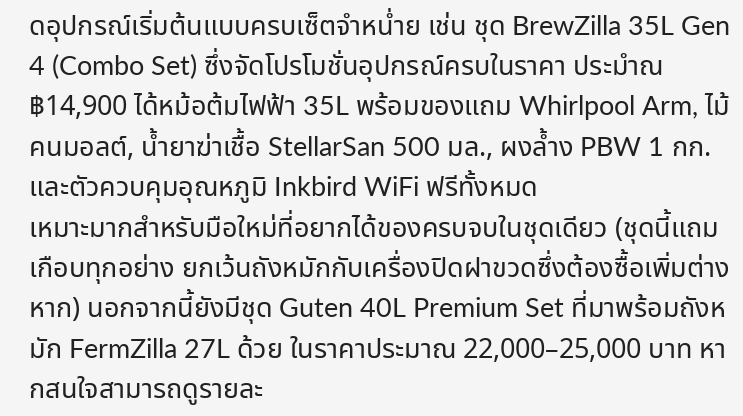ดอุปกรณ์เริ่มต้นแบบครบเซ็ตจำหน่ำย เช่น ชุด BrewZilla 35L Gen 4 (Combo Set) ซึ่งจัดโปรโมชั่นอุปกรณ์ครบในราคา ประมำณ ฿14,900 ได้หม้อต้มไฟฟ้า 35L พร้อมของแถม Whirlpool Arm, ไม้คนมอลต์, น้ำยาฆ่าเชื้อ StellarSan 500 มล., ผงล้ำง PBW 1 กก. และตัวควบคุมอุณหภูมิ Inkbird WiFi ฟรีทั้งหมด
เหมาะมากสำหรับมือใหม่ที่อยากได้ของครบจบในชุดเดียว (ชุดนี้แถมเกือบทุกอย่าง ยกเว้นถังหมักกับเครื่องปิดฝาขวดซึ่งต้องซื้อเพิ่มต่างหาก) นอกจากนี้ยังมีชุด Guten 40L Premium Set ที่มาพร้อมถังหมัก FermZilla 27L ด้วย ในราคาประมาณ 22,000–25,000 บาท หากสนใจสามารถดูรายละ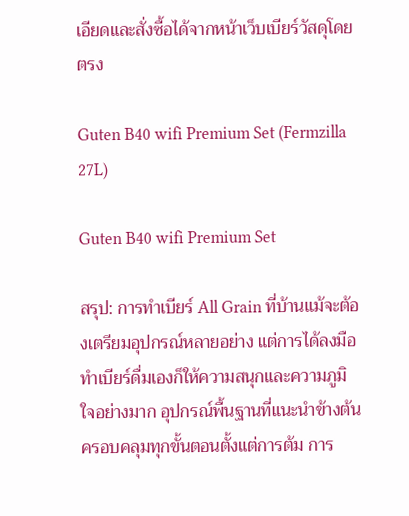เอียดและสั่งซื้อได้จากหน้าเว็บเบียร์วัสดุโดยตรง

Guten B40 wifi Premium Set (Fermzilla 27L)

Guten B40 wifi Premium Set

สรุป: การทำเบียร์ All Grain ที่บ้านแม้จะต้องเตรียมอุปกรณ์หลายอย่าง แต่การได้ลงมือทำเบียร์ดื่มเองก็ให้ความสนุกและความภูมิใจอย่างมาก อุปกรณ์พื้นฐานที่แนะนำข้างต้นครอบคลุมทุกขั้นตอนตั้งแต่การต้ม การ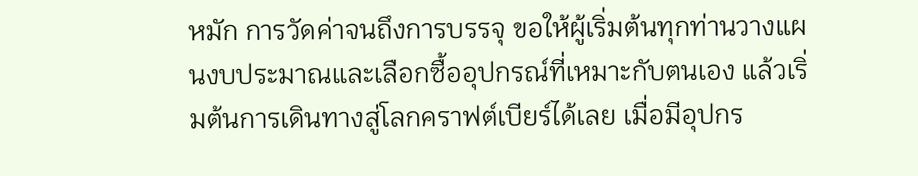หมัก การวัดค่าจนถึงการบรรจุ ขอให้ผู้เริ่มต้นทุกท่านวางแผนงบประมาณและเลือกซื้ออุปกรณ์ที่เหมาะกับตนเอง แล้วเริ่มต้นการเดินทางสู่โลกคราฟต์เบียร์ได้เลย เมื่อมีอุปกร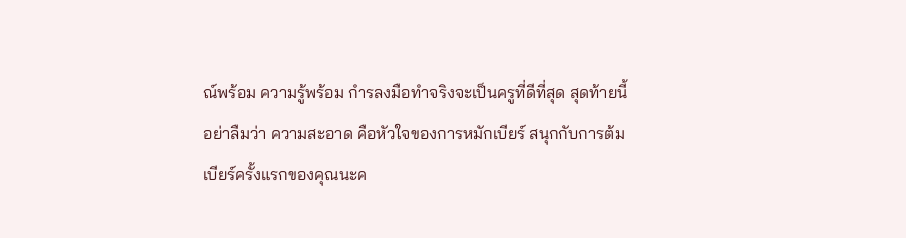ณ์พร้อม ความรู้พร้อม กำรลงมือทำจริงจะเป็นครูที่ดีที่สุด สุดท้ายนี้อย่าลืมว่า ความสะอาด คือหัวใจของการหมักเบียร์ สนุกกับการต้มเบียร์ครั้งแรกของคุณนะค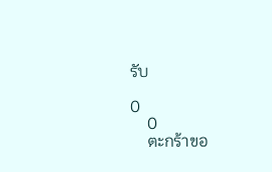รับ

0
    0
    ตะกร้าขอ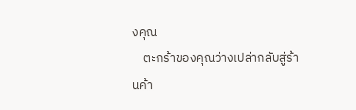งคุณ
    ตะกร้าของคุณว่างเปล่ากลับสู่ร้านค้า